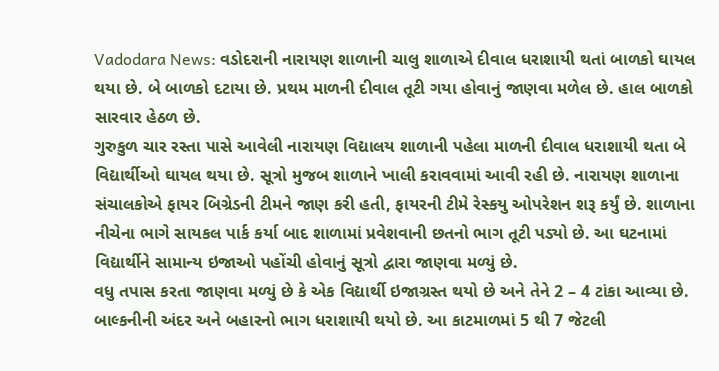Vadodara News: વડોદરાની નારાયણ શાળાની ચાલુ શાળાએ દીવાલ ધરાશાયી થતાં બાળકો ઘાયલ થયા છે. બે બાળકો દટાયા છે. પ્રથમ માળની દીવાલ તૂટી ગયા હોવાનું જાણવા મળેલ છે. હાલ બાળકો સારવાર હેઠળ છે.
ગુરુકુળ ચાર રસ્તા પાસે આવેલી નારાયણ વિદ્યાલય શાળાની પહેલા માળની દીવાલ ધરાશાયી થતા બે વિદ્યાર્થીઓ ઘાયલ થયા છે. સૂત્રો મુજબ શાળાને ખાલી કરાવવામાં આવી રહી છે. નારાયણ શાળાના સંચાલકોએ ફાયર બિગ્રેડની ટીમને જાણ કરી હતી, ફાયરની ટીમે રેસ્કયુ ઓપરેશન શરૂ કર્યું છે. શાળાના નીચેના ભાગે સાયકલ પાર્ક કર્યા બાદ શાળામાં પ્રવેશવાની છતનો ભાગ તૂટી પડ્યો છે. આ ઘટનામાં વિદ્યાર્થીને સામાન્ય ઇજાઓ પહોંચી હોવાનું સૂત્રો દ્વારા જાણવા મળ્યું છે.
વધુ તપાસ કરતા જાણવા મળ્યું છે કે એક વિદ્યાર્થી ઇજાગ્રસ્ત થયો છે અને તેને 2 – 4 ટાંકા આવ્યા છે. બાલ્કનીની અંદર અને બહારનો ભાગ ધરાશાયી થયો છે. આ કાટમાળમાં 5 થી 7 જેટલી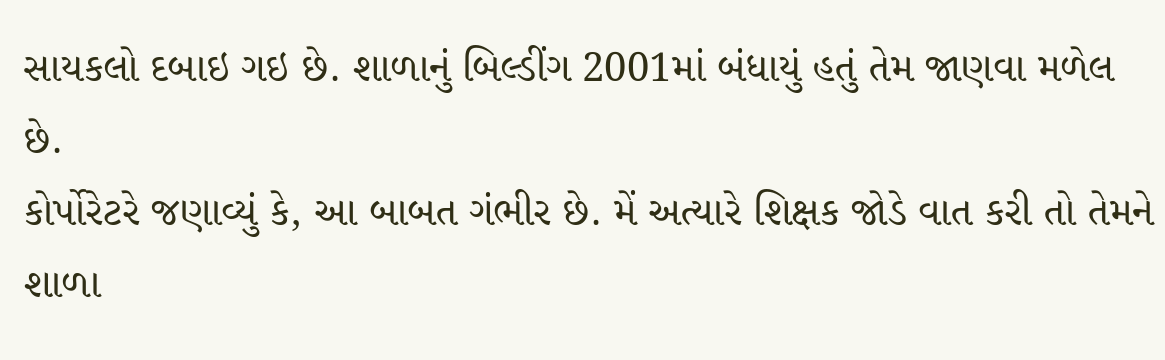સાયકલો દબાઇ ગઇ છે. શાળાનું બિલ્ડીંગ 2001માં બંધાયું હતું તેમ જાણવા મળેલ છે.
કોર્પોરેટરે જણાવ્યું કે, આ બાબત ગંભીર છે. મેં અત્યારે શિક્ષક જોડે વાત કરી તો તેમને શાળા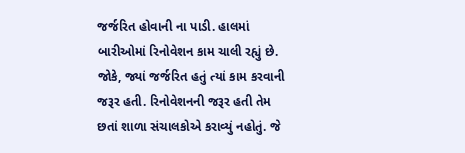જર્જરિત હોવાની ના પાડી. હાલમાં બારીઓમાં રિનોવેશન કામ ચાલી રહ્યું છે. જોકે, જ્યાં જર્જરિત હતું ત્યાં કામ કરવાની જરૂર હતી. રિનોવેશનની જરૂર હતી તેમ છતાં શાળા સંચાલકોએ કરાવ્યું નહોતું. જે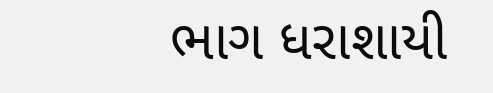ભાગ ધરાશાયી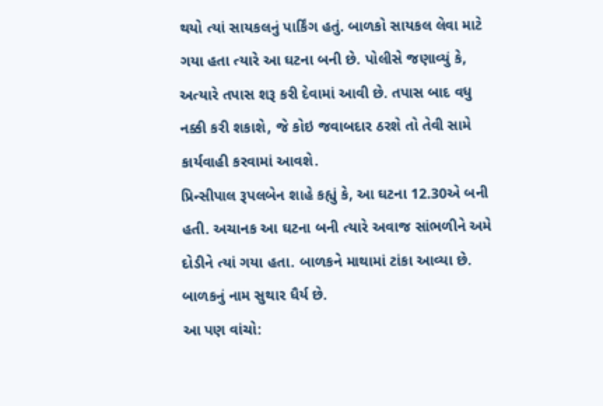થયો ત્યાં સાયકલનું પાર્કિંગ હતું. બાળકો સાયકલ લેવા માટે ગયા હતા ત્યારે આ ઘટના બની છે. પોલીસે જણાવ્યું કે, અત્યારે તપાસ શરૂ કરી દેવામાં આવી છે. તપાસ બાદ વધુ નક્કી કરી શકાશે, જે કોઇ જવાબદાર ઠરશે તો તેવી સામે કાર્યવાહી કરવામાં આવશે.
પ્રિન્સીપાલ રૂપલબેન શાહે કહ્યું કે, આ ઘટના 12.30એ બની હતી. અચાનક આ ઘટના બની ત્યારે અવાજ સાંભળીને અમે દોડીને ત્યાં ગયા હતા. બાળકને માથામાં ટાંકા આવ્યા છે. બાળકનું નામ સુથાર ધૈર્ય છે.
આ પણ વાંચો: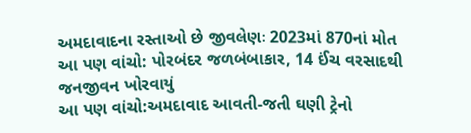અમદાવાદના રસ્તાઓ છે જીવલેણઃ 2023માં 870નાં મોત
આ પણ વાંચો: પોરબંદર જળબંબાકાર, 14 ઈંચ વરસાદથી જનજીવન ખોરવાયું
આ પણ વાંચો:અમદાવાદ આવતી-જતી ઘણી ટ્રેનો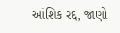આંશિક રદ્દ, જાણો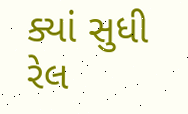ક્યાં સુધી રેલ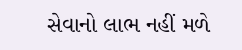સેવાનો લાભ નહીં મળે